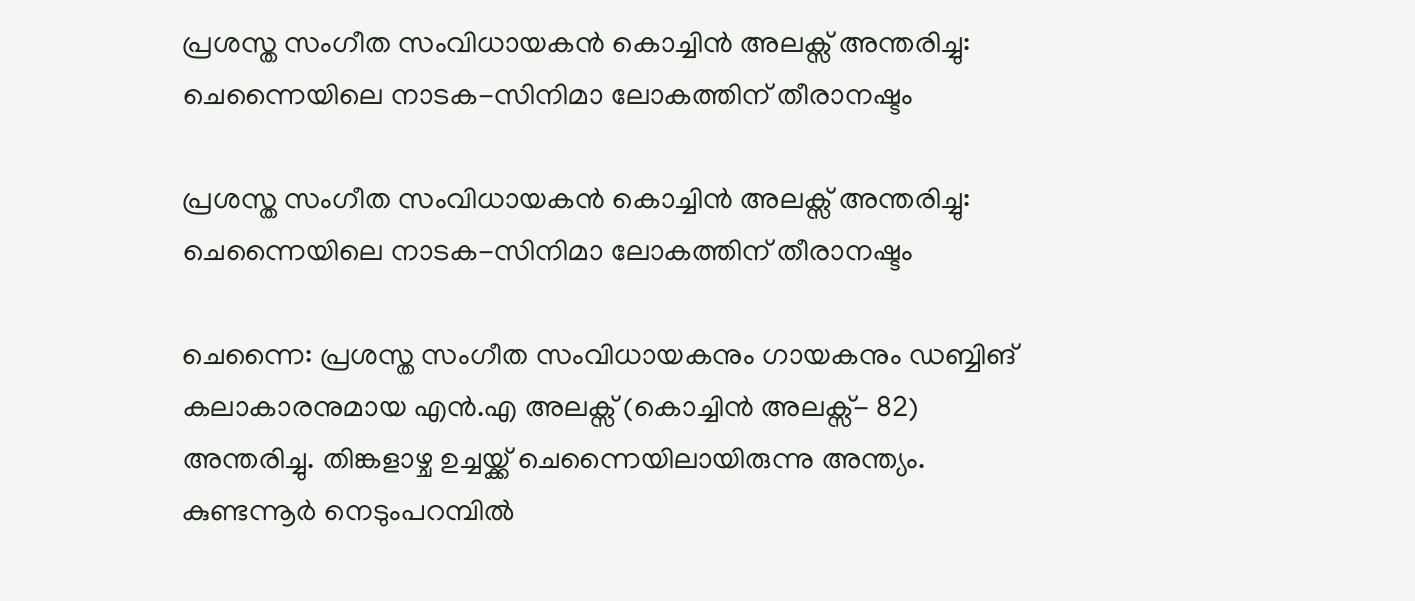പ്രശസ്ത സംഗീത സംവിധായകന്‍ കൊച്ചിന്‍ അലക്സ് അന്തരിച്ചു: ചെന്നൈയിലെ നാടക-സിനിമാ ലോകത്തിന് തീരാനഷ്ടം

പ്രശസ്ത സംഗീത സംവിധായകന്‍ കൊച്ചിന്‍ അലക്സ് അന്തരിച്ചു: ചെന്നൈയിലെ നാടക-സിനിമാ ലോകത്തിന് തീരാനഷ്ടം

ചെന്നൈ: പ്രശസ്ത സംഗീത സംവിധായകനും ഗായകനും ഡബ്ബിങ് കലാകാരനുമായ എന്‍.എ അലക്സ് (കൊച്ചിന്‍ അലക്സ്- 82) അന്തരിച്ചു. തിങ്കളാഴ്ച ഉച്ചയ്ക്ക് ചെന്നൈയിലായിരുന്നു അന്ത്യം. കുണ്ടന്നൂര്‍ നെടുംപറമ്പില്‍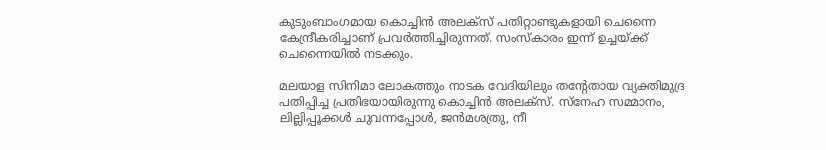കുടുംബാംഗമായ കൊച്ചിന്‍ അലക്‌സ് പതിറ്റാണ്ടുകളായി ചെന്നൈ കേന്ദ്രീകരിച്ചാണ് പ്രവര്‍ത്തിച്ചിരുന്നത്. സംസ്‌കാരം ഇന്ന് ഉച്ചയ്ക്ക് ചെന്നൈയില്‍ നടക്കും.

മലയാള സിനിമാ ലോകത്തും നാടക വേദിയിലും തന്റേതായ വ്യക്തിമുദ്ര പതിപ്പിച്ച പ്രതിഭയായിരുന്നു കൊച്ചിന്‍ അലക്‌സ്. സ്നേഹ സമ്മാനം, ലില്ലിപ്പൂക്കള്‍ ചുവന്നപ്പോള്‍, ജന്‍മശത്രു, നീ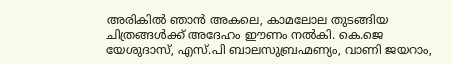അരികില്‍ ഞാന്‍ അകലെ, കാമലോല തുടങ്ങിയ ചിത്രങ്ങള്‍ക്ക് അദേഹം ഈണം നല്‍കി. കെ.ജെ യേശുദാസ്, എസ്.പി ബാലസുബ്രഹ്മണ്യം, വാണി ജയറാം,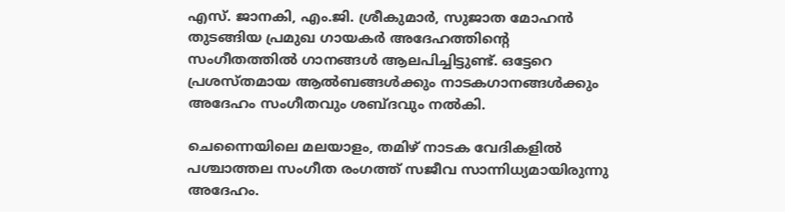എസ്. ജാനകി, എം.ജി. ശ്രീകുമാര്‍, സുജാത മോഹന്‍ തുടങ്ങിയ പ്രമുഖ ഗായകര്‍ അദേഹത്തിന്റെ സംഗീതത്തില്‍ ഗാനങ്ങള്‍ ആലപിച്ചിട്ടുണ്ട്. ഒട്ടേറെ പ്രശസ്തമായ ആല്‍ബങ്ങള്‍ക്കും നാടകഗാനങ്ങള്‍ക്കും അദേഹം സംഗീതവും ശബ്ദവും നല്‍കി.

ചെന്നൈയിലെ മലയാളം, തമിഴ് നാടക വേദികളില്‍ പശ്ചാത്തല സംഗീത രംഗത്ത് സജീവ സാന്നിധ്യമായിരുന്നു അദേഹം.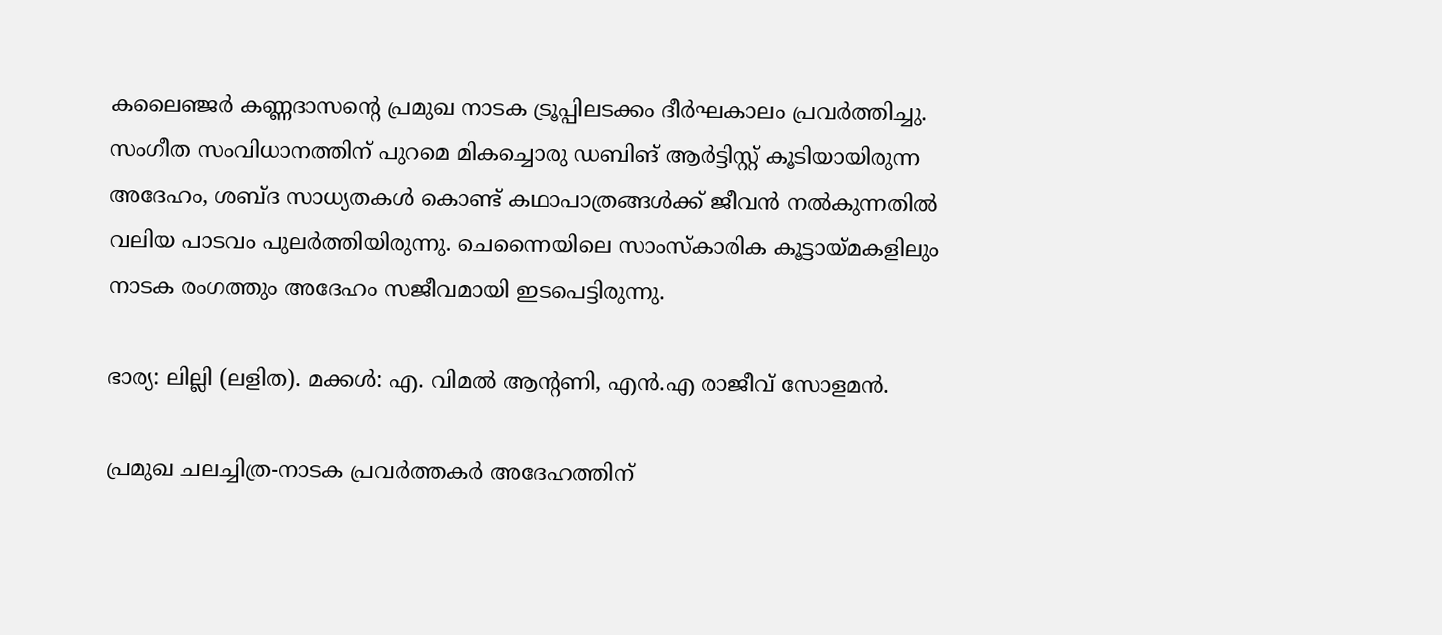കലൈഞ്ജര്‍ കണ്ണദാസന്റെ പ്രമുഖ നാടക ട്രൂപ്പിലടക്കം ദീര്‍ഘകാലം പ്രവര്‍ത്തിച്ചു. സംഗീത സംവിധാനത്തിന് പുറമെ മികച്ചൊരു ഡബിങ് ആര്‍ട്ടിസ്റ്റ് കൂടിയായിരുന്ന അദേഹം, ശബ്ദ സാധ്യതകള്‍ കൊണ്ട് കഥാപാത്രങ്ങള്‍ക്ക് ജീവന്‍ നല്‍കുന്നതില്‍ വലിയ പാടവം പുലര്‍ത്തിയിരുന്നു. ചെന്നൈയിലെ സാംസ്‌കാരിക കൂട്ടായ്മകളിലും നാടക രംഗത്തും അദേഹം സജീവമായി ഇടപെട്ടിരുന്നു.

ഭാര്യ: ലില്ലി (ലളിത). മക്കള്‍: എ. വിമല്‍ ആന്റണി, എന്‍.എ രാജീവ് സോളമന്‍.

പ്രമുഖ ചലച്ചിത്ര-നാടക പ്രവര്‍ത്തകര്‍ അദേഹത്തിന്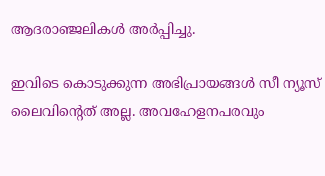ആദരാഞ്ജലികള്‍ അര്‍പ്പിച്ചു.

ഇവിടെ കൊടുക്കുന്ന അഭിപ്രായങ്ങള്‍ സീ ന്യൂസ് ലൈവിന്റെത് അല്ല. അവഹേളനപരവും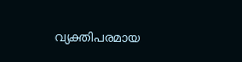വ്യക്തിപരമായ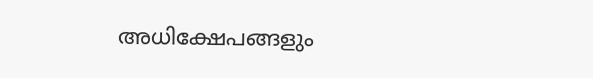അധിക്ഷേപങ്ങളും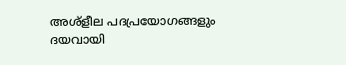അശ്‌ളീല പദപ്രയോഗങ്ങളും ദയവായി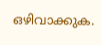ഒഴിവാക്കുക.